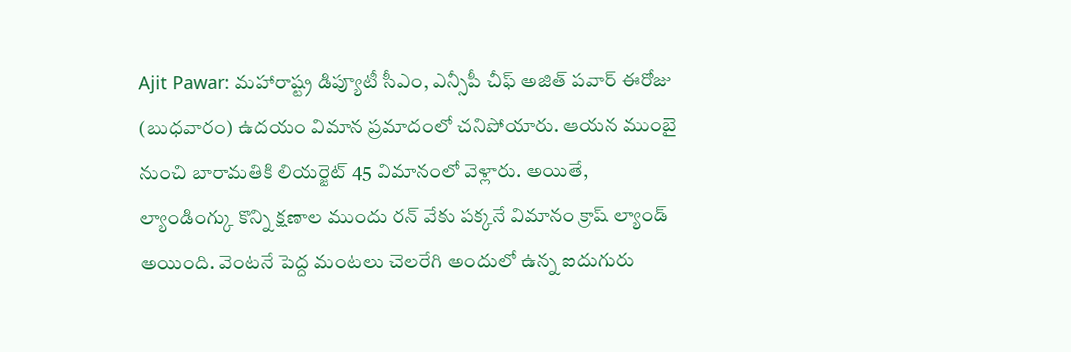Ajit Pawar: మహారాష్ట్ర డిప్యూటీ సీఎం, ఎన్సీపీ చీఫ్ అజిత్ పవార్ ఈరోజు (బుధవారం) ఉదయం విమాన ప్రమాదంలో చనిపోయారు. ఆయన ముంబై నుంచి బారామతికి లియర్జెట్ 45 విమానంలో వెళ్లారు. అయితే, ల్యాండింగ్కు కొన్ని క్షణాల ముందు రన్ వేకు పక్కనే విమానం క్రాష్ ల్యాండ్ అయింది. వెంటనే పెద్ద మంటలు చెలరేగి అందులో ఉన్న ఐదుగురు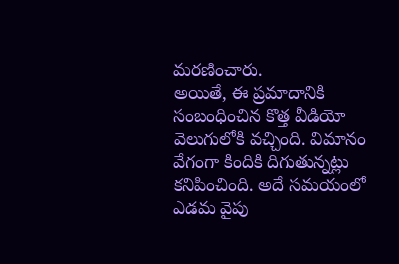మరణించారు.
అయితే, ఈ ప్రమాదానికి సంబంధించిన కొత్త వీడియో వెలుగులోకి వచ్చింది. విమానం వేగంగా కిందికి దిగుతున్నట్లు కనిపించింది. అదే సమయంలో ఎడమ వైపు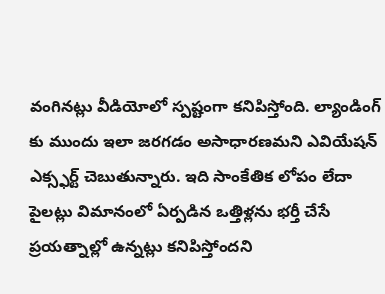వంగినట్లు వీడియోలో స్పష్టంగా కనిపిస్తోంది. ల్యాండింగ్ కు ముందు ఇలా జరగడం అసాధారణమని ఎవియేషన్ ఎక్స్ఫర్ట్ చెబుతున్నారు. ఇది సాంకేతిక లోపం లేదా పైలట్లు విమానంలో ఏర్పడిన ఒత్తిళ్లను భర్తీ చేసే ప్రయత్నాల్లో ఉన్నట్లు కనిపిస్తోందని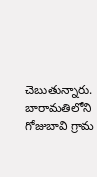చెబుతున్నారు. బారామతిలోని గోజుబావి గ్రామ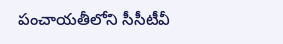పంచాయతీలోని సీసీటీవీ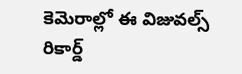కెమెరాల్లో ఈ విజువల్స్ రికార్డ్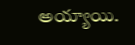అయ్యాయి.